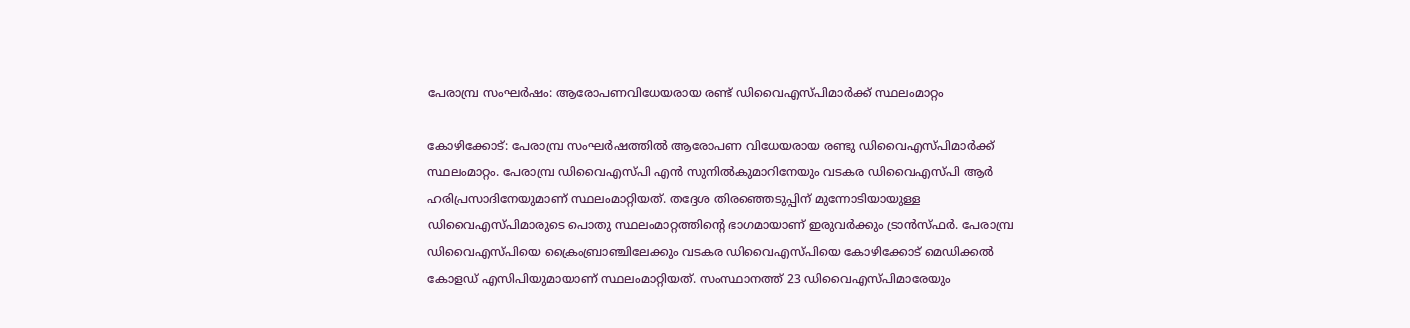പേരാമ്പ്ര സംഘര്‍ഷം: ആരോപണവിധേയരായ രണ്ട് ഡിവൈഎസ്പിമാര്‍ക്ക് സ്ഥലംമാറ്റം

കോഴിക്കോട്: പേരാമ്പ്ര സംഘര്‍ഷത്തില്‍ ആരോപണ വിധേയരായ രണ്ടു ഡിവൈഎസ്പിമാര്‍ക്ക് സ്ഥലംമാറ്റം. പേരാമ്പ്ര ഡിവൈഎസ്പി എന്‍ സുനില്‍കുമാറിനേയും വടകര ഡിവൈഎസ്പി ആര്‍ ഹരിപ്രസാദിനേയുമാണ് സ്ഥലംമാറ്റിയത്. തദ്ദേശ തിരഞ്ഞെടുപ്പിന് മുന്നോടിയായുള്ള ഡിവൈഎസ്പിമാരുടെ പൊതു സ്ഥലംമാറ്റത്തിന്റെ ഭാഗമായാണ് ഇരുവര്‍ക്കും ട്രാന്‍സ്ഫര്‍. പേരാമ്പ്ര ഡിവൈഎസ്പിയെ ക്രൈംബ്രാഞ്ചിലേക്കും വടകര ഡിവൈഎസ്പിയെ കോഴിക്കോട് മെഡിക്കല്‍ കോളഡ് എസിപിയുമായാണ് സ്ഥലംമാറ്റിയത്. സംസ്ഥാനത്ത് 23 ഡിവൈഎസ്പിമാരേയും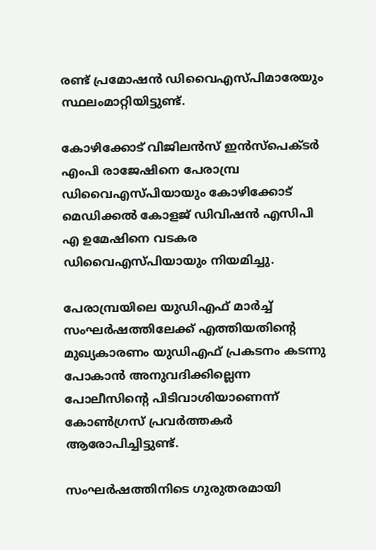രണ്ട് പ്രമോഷന്‍ ഡിവൈഎസ്പിമാരേയും സ്ഥലംമാറ്റിയിട്ടുണ്ട്.

കോഴിക്കോട് വിജിലന്‍സ് ഇന്‍സ്‌പെക്ടര്‍ എംപി രാജേഷിനെ പേരാമ്പ്ര ഡിവൈഎസ്പിയായും കോഴിക്കോട് മെഡിക്കല്‍ കോളജ് ഡിവിഷന്‍ എസിപി എ ഉമേഷിനെ വടകര ഡിവൈഎസ്പിയായും നിയമിച്ചു.

പേരാമ്പ്രയിലെ യുഡിഎഫ് മാര്‍ച്ച് സംഘര്‍ഷത്തിലേക്ക് എത്തിയതിന്റെ മുഖ്യകാരണം യുഡിഎഫ് പ്രകടനം കടന്നു പോകാന്‍ അനുവദിക്കില്ലെന്ന പോലീസിന്റെ പിടിവാശിയാണെന്ന് കോണ്‍ഗ്രസ് പ്രവര്‍ത്തകര്‍ ആരോപിച്ചിട്ടുണ്ട്.

സംഘര്‍ഷത്തിനിടെ ഗുരുതരമായി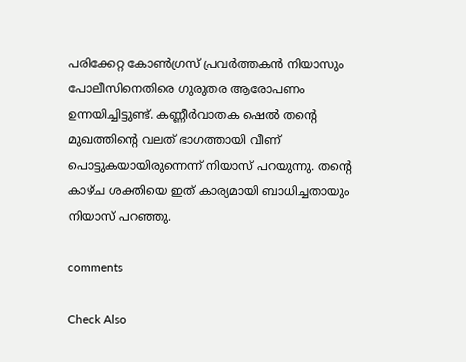പരിക്കേറ്റ കോണ്‍ഗ്രസ് പ്രവര്‍ത്തകന്‍ നിയാസും പോലീസിനെതിരെ ഗുരുതര ആരോപണം ഉന്നയിച്ചിട്ടുണ്ട്. കണ്ണീര്‍വാതക ഷെല്‍ തന്റെ മുഖത്തിന്റെ വലത് ഭാഗത്തായി വീണ് പൊട്ടുകയായിരുന്നെന്ന് നിയാസ് പറയുന്നു. തന്റെ കാഴ്ച ശക്തിയെ ഇത് കാര്യമായി ബാധിച്ചതായും നിയാസ് പറഞ്ഞു.

comments

Check Also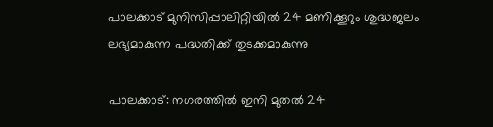പാലക്കാട് മുനിസിപ്പാലിറ്റിയില്‍ 24 മണിക്കൂറും ശുദ്ധജലം ലഭ്യമാകുന്ന പദ്ധതിക്ക് തുടക്കമാകുന്നു

പാലക്കാട്: നഗരത്തില്‍ ഇനി മുതല്‍ 24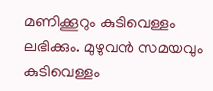മണിക്കൂറും കുടിവെള്ളം ലഭിക്കും. മുഴുവന്‍ സമയവും കുടിവെള്ളം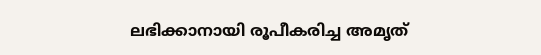ലഭിക്കാനായി രൂപീകരിച്ച അമൃത്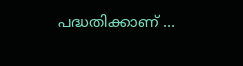പദ്ധതിക്കാണ് …